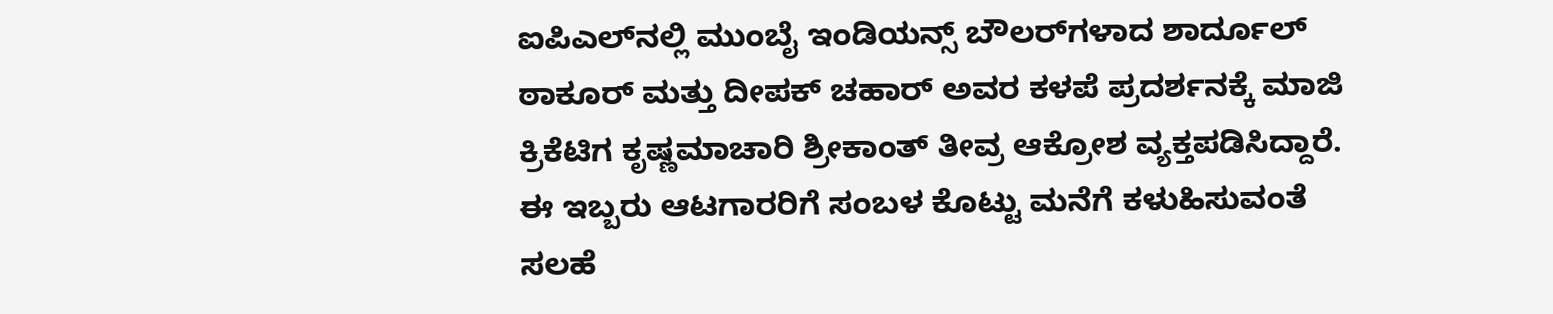ಐಪಿಎಲ್‌ನಲ್ಲಿ ಮುಂಬೈ ಇಂಡಿಯನ್ಸ್ ಬೌಲರ್‌ಗಳಾದ ಶಾರ್ದೂಲ್ ಠಾಕೂರ್ ಮತ್ತು ದೀಪಕ್ ಚಹಾರ್ ಅವರ ಕಳಪೆ ಪ್ರದರ್ಶನಕ್ಕೆ ಮಾಜಿ ಕ್ರಿಕೆಟಿಗ ಕೃಷ್ಣಮಾಚಾರಿ ಶ್ರೀಕಾಂತ್ ತೀವ್ರ ಆಕ್ರೋಶ ವ್ಯಕ್ತಪಡಿಸಿದ್ದಾರೆ. ಈ ಇಬ್ಬರು ಆಟಗಾರರಿಗೆ ಸಂಬಳ ಕೊಟ್ಟು ಮನೆಗೆ ಕಳುಹಿಸುವಂತೆ ಸಲಹೆ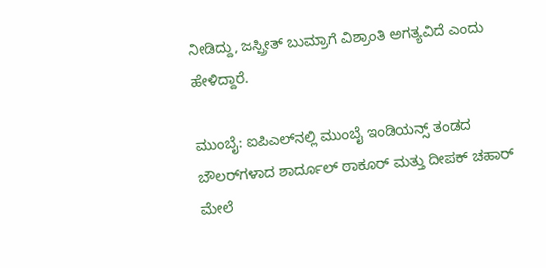ನೀಡಿದ್ದು, ಜಸ್ಪ್ರೀತ್ ಬುಮ್ರಾಗೆ ವಿಶ್ರಾಂತಿ ಅಗತ್ಯವಿದೆ ಎಂದು ಹೇಳಿದ್ದಾರೆ.

ಮುಂಬೈ: ಐಪಿಎಲ್‌ನಲ್ಲಿ ಮುಂಬೈ ಇಂಡಿಯನ್ಸ್ ತಂಡದ ಬೌಲರ್‌ಗಳಾದ ಶಾರ್ದೂಲ್ ಠಾಕೂರ್ ಮತ್ತು ದೀಪಕ್ ಚಹಾರ್ ಮೇಲೆ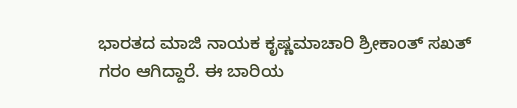ಭಾರತದ ಮಾಜಿ ನಾಯಕ ಕೃಷ್ಣಮಾಚಾರಿ ಶ್ರೀಕಾಂತ್ ಸಖತ್ ಗರಂ ಆಗಿದ್ದಾರೆ. ಈ ಬಾರಿಯ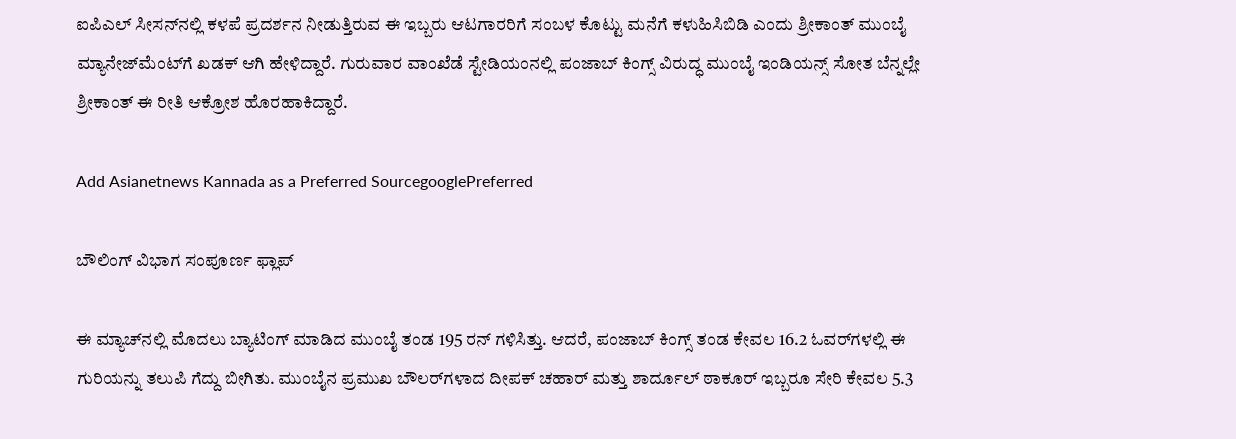ಐಪಿಎಲ್ ಸೀಸನ್‌ನಲ್ಲಿ ಕಳಪೆ ಪ್ರದರ್ಶನ ನೀಡುತ್ತಿರುವ ಈ ಇಬ್ಬರು ಆಟಗಾರರಿಗೆ ಸಂಬಳ ಕೊಟ್ಟು ಮನೆಗೆ ಕಳುಹಿಸಿಬಿಡಿ ಎಂದು ಶ್ರೀಕಾಂತ್ ಮುಂಬೈ ಮ್ಯಾನೇಜ್‌ಮೆಂಟ್‌ಗೆ ಖಡಕ್ ಆಗಿ ಹೇಳಿದ್ದಾರೆ. ಗುರುವಾರ ವಾಂಖೆಡೆ ಸ್ಟೇಡಿಯಂನಲ್ಲಿ ಪಂಜಾಬ್ ಕಿಂಗ್ಸ್ ವಿರುದ್ಧ ಮುಂಬೈ ಇಂಡಿಯನ್ಸ್ ಸೋತ ಬೆನ್ನಲ್ಲೇ ಶ್ರೀಕಾಂತ್ ಈ ರೀತಿ ಆಕ್ರೋಶ ಹೊರಹಾಕಿದ್ದಾರೆ.

Add Asianetnews Kannada as a Preferred SourcegooglePreferred

ಬೌಲಿಂಗ್ ವಿಭಾಗ ಸಂಪೂರ್ಣ ಫ್ಲಾಪ್

ಈ ಮ್ಯಾಚ್‌ನಲ್ಲಿ ಮೊದಲು ಬ್ಯಾಟಿಂಗ್ ಮಾಡಿದ ಮುಂಬೈ ತಂಡ 195 ರನ್ ಗಳಿಸಿತ್ತು. ಆದರೆ, ಪಂಜಾಬ್ ಕಿಂಗ್ಸ್ ತಂಡ ಕೇವಲ 16.2 ಓವರ್‌ಗಳಲ್ಲಿ ಈ ಗುರಿಯನ್ನು ತಲುಪಿ ಗೆದ್ದು ಬೀಗಿತು. ಮುಂಬೈನ ಪ್ರಮುಖ ಬೌಲರ್‌ಗಳಾದ ದೀಪಕ್ ಚಹಾರ್ ಮತ್ತು ಶಾರ್ದೂಲ್ ಠಾಕೂರ್ ಇಬ್ಬರೂ ಸೇರಿ ಕೇವಲ 5.3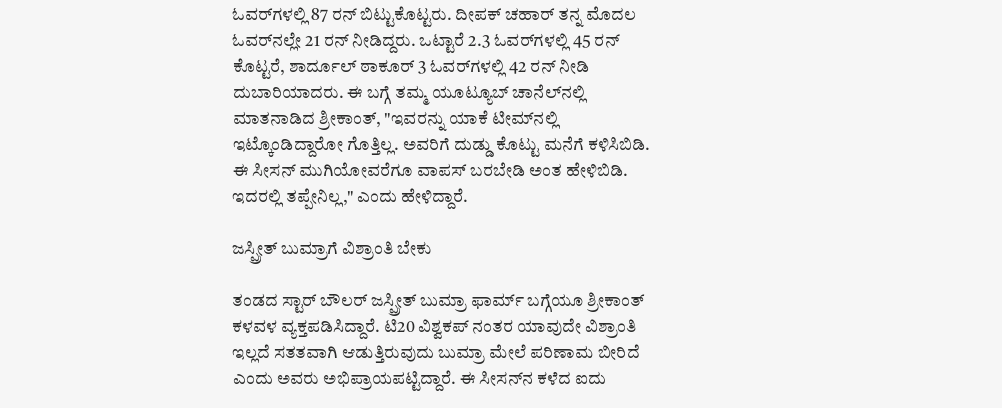ಓವರ್‌ಗಳಲ್ಲಿ 87 ರನ್ ಬಿಟ್ಟುಕೊಟ್ಟರು. ದೀಪಕ್ ಚಹಾರ್ ತನ್ನ ಮೊದಲ ಓವರ್‌ನಲ್ಲೇ 21 ರನ್ ನೀಡಿದ್ದರು. ಒಟ್ಟಾರೆ 2.3 ಓವರ್‌ಗಳಲ್ಲಿ 45 ರನ್ ಕೊಟ್ಟರೆ, ಶಾರ್ದೂಲ್ ಠಾಕೂರ್ 3 ಓವರ್‌ಗಳಲ್ಲಿ 42 ರನ್ ನೀಡಿ ದುಬಾರಿಯಾದರು. ಈ ಬಗ್ಗೆ ತಮ್ಮ ಯೂಟ್ಯೂಬ್ ಚಾನೆಲ್‌ನಲ್ಲಿ ಮಾತನಾಡಿದ ಶ್ರೀಕಾಂತ್, "ಇವರನ್ನು ಯಾಕೆ ಟೀಮ್‌ನಲ್ಲಿ ಇಟ್ಕೊಂಡಿದ್ದಾರೋ ಗೊತ್ತಿಲ್ಲ. ಅವರಿಗೆ ದುಡ್ಡು ಕೊಟ್ಟು ಮನೆಗೆ ಕಳಿಸಿಬಿಡಿ. ಈ ಸೀಸನ್ ಮುಗಿಯೋವರೆಗೂ ವಾಪಸ್ ಬರಬೇಡಿ ಅಂತ ಹೇಳಿಬಿಡಿ. ಇದರಲ್ಲಿ ತಪ್ಪೇನಿಲ್ಲ," ಎಂದು ಹೇಳಿದ್ದಾರೆ.

ಜಸ್ಪ್ರೀತ್ ಬುಮ್ರಾಗೆ ವಿಶ್ರಾಂತಿ ಬೇಕು

ತಂಡದ ಸ್ಟಾರ್ ಬೌಲರ್ ಜಸ್ಪ್ರೀತ್ ಬುಮ್ರಾ ಫಾರ್ಮ್ ಬಗ್ಗೆಯೂ ಶ್ರೀಕಾಂತ್ ಕಳವಳ ವ್ಯಕ್ತಪಡಿಸಿದ್ದಾರೆ. ಟಿ20 ವಿಶ್ವಕಪ್ ನಂತರ ಯಾವುದೇ ವಿಶ್ರಾಂತಿ ಇಲ್ಲದೆ ಸತತವಾಗಿ ಆಡುತ್ತಿರುವುದು ಬುಮ್ರಾ ಮೇಲೆ ಪರಿಣಾಮ ಬೀರಿದೆ ಎಂದು ಅವರು ಅಭಿಪ್ರಾಯಪಟ್ಟಿದ್ದಾರೆ. ಈ ಸೀಸನ್‌ನ ಕಳೆದ ಐದು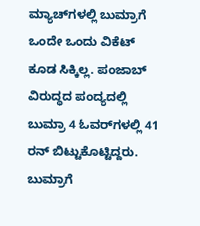ಮ್ಯಾಚ್‌ಗಳಲ್ಲಿ ಬುಮ್ರಾಗೆ ಒಂದೇ ಒಂದು ವಿಕೆಟ್ ಕೂಡ ಸಿಕ್ಕಿಲ್ಲ. ಪಂಜಾಬ್ ವಿರುದ್ಧದ ಪಂದ್ಯದಲ್ಲಿ ಬುಮ್ರಾ 4 ಓವರ್‌ಗಳಲ್ಲಿ 41 ರನ್ ಬಿಟ್ಟುಕೊಟ್ಟಿದ್ದರು. ಬುಮ್ರಾಗೆ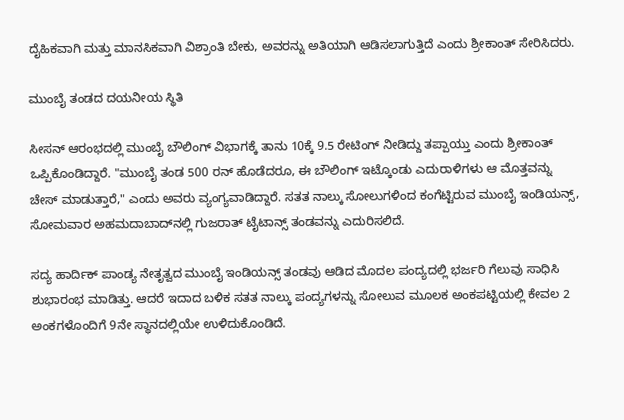ದೈಹಿಕವಾಗಿ ಮತ್ತು ಮಾನಸಿಕವಾಗಿ ವಿಶ್ರಾಂತಿ ಬೇಕು, ಅವರನ್ನು ಅತಿಯಾಗಿ ಆಡಿಸಲಾಗುತ್ತಿದೆ ಎಂದು ಶ್ರೀಕಾಂತ್ ಸೇರಿಸಿದರು.

ಮುಂಬೈ ತಂಡದ ದಯನೀಯ ಸ್ಥಿತಿ

ಸೀಸನ್ ಆರಂಭದಲ್ಲಿ ಮುಂಬೈ ಬೌಲಿಂಗ್ ವಿಭಾಗಕ್ಕೆ ತಾನು 10ಕ್ಕೆ 9.5 ರೇಟಿಂಗ್ ನೀಡಿದ್ದು ತಪ್ಪಾಯ್ತು ಎಂದು ಶ್ರೀಕಾಂತ್ ಒಪ್ಪಿಕೊಂಡಿದ್ದಾರೆ. "ಮುಂಬೈ ತಂಡ 500 ರನ್ ಹೊಡೆದರೂ, ಈ ಬೌಲಿಂಗ್ ಇಟ್ಕೊಂಡು ಎದುರಾಳಿಗಳು ಆ ಮೊತ್ತವನ್ನು ಚೇಸ್ ಮಾಡುತ್ತಾರೆ," ಎಂದು ಅವರು ವ್ಯಂಗ್ಯವಾಡಿದ್ದಾರೆ. ಸತತ ನಾಲ್ಕು ಸೋಲುಗಳಿಂದ ಕಂಗೆಟ್ಟಿರುವ ಮುಂಬೈ ಇಂಡಿಯನ್ಸ್, ಸೋಮವಾರ ಅಹಮದಾಬಾದ್‌ನಲ್ಲಿ ಗುಜರಾತ್ ಟೈಟಾನ್ಸ್ ತಂಡವನ್ನು ಎದುರಿಸಲಿದೆ.

ಸದ್ಯ ಹಾರ್ದಿಕ್ ಪಾಂಡ್ಯ ನೇತೃತ್ವದ ಮುಂಬೈ ಇಂಡಿಯನ್ಸ್ ತಂಡವು ಆಡಿದ ಮೊದಲ ಪಂದ್ಯದಲ್ಲಿ ಭರ್ಜರಿ ಗೆಲುವು ಸಾಧಿಸಿ ಶುಭಾರಂಭ ಮಾಡಿತ್ತು. ಆದರೆ ಇದಾದ ಬಳಿಕ ಸತತ ನಾಲ್ಕು ಪಂದ್ಯಗಳನ್ನು ಸೋಲುವ ಮೂಲಕ ಅಂಕಪಟ್ಟಿಯಲ್ಲಿ ಕೇವಲ 2 ಅಂಕಗಳೊಂದಿಗೆ 9ನೇ ಸ್ಥಾನದಲ್ಲಿಯೇ ಉಳಿದುಕೊಂಡಿದೆ.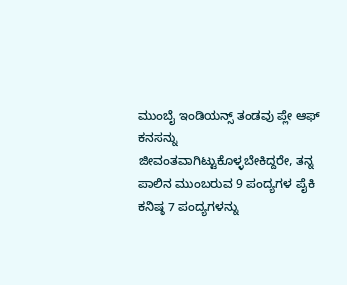ಮುಂಬೈ ಇಂಡಿಯನ್ಸ್ ತಂಡವು ಪ್ಲೇ ಆಫ್ ಕನಸನ್ನು ಜೀವಂತವಾಗಿಟ್ಟುಕೊಳ್ಳಬೇಕಿದ್ದರೇ, ತನ್ನ ಪಾಲಿನ ಮುಂಬರುವ 9 ಪಂದ್ಯಗಳ ಪೈಕಿ ಕನಿಷ್ಠ 7 ಪಂದ್ಯಗಳನ್ನು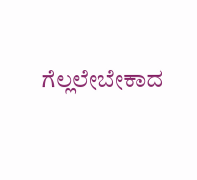ಗೆಲ್ಲಲೇಬೇಕಾದ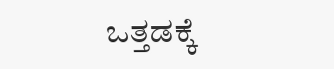ಒತ್ತಡಕ್ಕೆ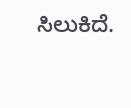ಸಿಲುಕಿದೆ.